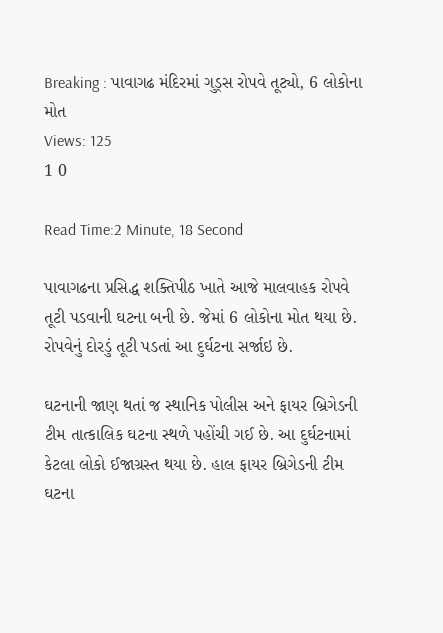Breaking : પાવાગઢ મંદિરમાં ગુડ્સ રોપવે તૂટ્યો, 6 લોકોના મોત
Views: 125
1 0

Read Time:2 Minute, 18 Second

પાવાગઢના પ્રસિદ્ધ શક્તિપીઠ ખાતે આજે માલવાહક રોપવે તૂટી પડવાની ઘટના બની છે. જેમાં 6 લોકોના મોત થયા છે. રોપવેનું દોરડું તૂટી પડતાં આ દુર્ઘટના સર્જાઇ છે.

ઘટનાની જાણ થતાં જ સ્થાનિક પોલીસ અને ફાયર બ્રિગેડની ટીમ તાત્કાલિક ઘટના સ્થળે પહોંચી ગઈ છે. આ દુર્ઘટનામાં કેટલા લોકો ઈજાગ્રસ્ત થયા છે. હાલ ફાયર બ્રિગેડની ટીમ ઘટના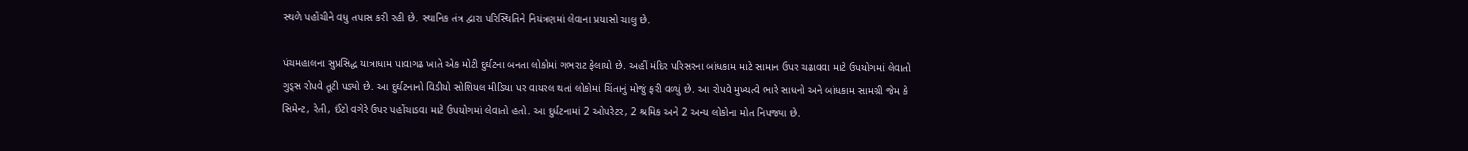સ્થળે પહોંચીને વધુ તપાસ કરી રહી છે. સ્થાનિક તંત્ર દ્વારા પરિસ્થિતિને નિયંત્રણમાં લેવાના પ્રયાસો ચાલુ છે.

પંચમહાલના સુપ્રસિદ્ધ યાત્રાધામ પાવાગઢ ખાતે એક મોટી દુર્ઘટના બનતા લોકોમાં ગભરાટ ફેલાયો છે. અહીં મંદિર પરિસરના બાંધકામ માટે સામાન ઉપર ચઢાવવા માટે ઉપયોગમાં લેવાતો ગુડ્સ રોપવે તૂટી પડ્યો છે. આ દુર્ઘટનાનો વિડીયો સોશિયલ મીડિયા પર વાયરલ થતાં લોકોમાં ચિંતાનું મોજું ફરી વળ્યું છે. આ રોપવે મુખ્યત્વે ભારે સાધનો અને બાંધકામ સામગ્રી જેમ કે સિમેન્ટ, રેતી, ઈંટો વગેરે ઉપર પહોંચાડવા માટે ઉપયોગમાં લેવાતો હતો. આ દુર્ધટનામાં 2 ઓપરેટર, 2 શ્રમિક અને 2 અન્ય લોકોના મોત નિપજ્યા છે.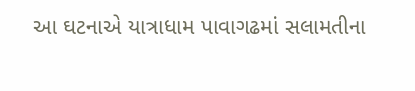આ ઘટનાએ યાત્રાધામ પાવાગઢમાં સલામતીના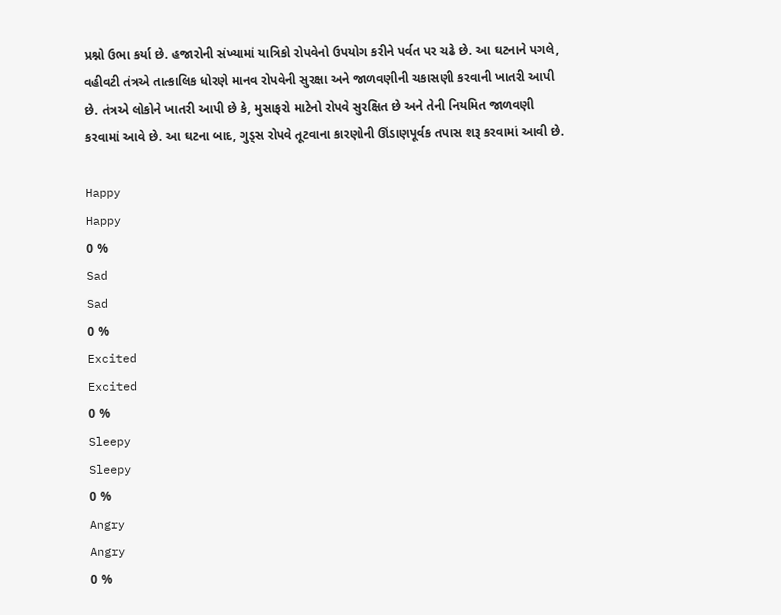પ્રશ્નો ઉભા કર્યા છે. હજારોની સંખ્યામાં યાત્રિકો રોપવેનો ઉપયોગ કરીને પર્વત પર ચઢે છે. આ ઘટનાને પગલે, વહીવટી તંત્રએ તાત્કાલિક ધોરણે માનવ રોપવેની સુરક્ષા અને જાળવણીની ચકાસણી કરવાની ખાતરી આપી છે. તંત્રએ લોકોને ખાતરી આપી છે કે, મુસાફરો માટેનો રોપવે સુરક્ષિત છે અને તેની નિયમિત જાળવણી કરવામાં આવે છે. આ ઘટના બાદ, ગુડ્સ રોપવે તૂટવાના કારણોની ઊંડાણપૂર્વક તપાસ શરૂ કરવામાં આવી છે.

Happy
Happy
0 %
Sad
Sad
0 %
Excited
Excited
0 %
Sleepy
Sleepy
0 %
Angry
Angry
0 %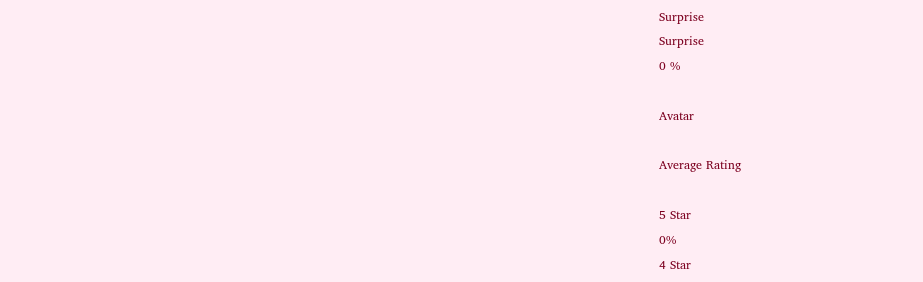Surprise
Surprise
0 %

Avatar

Average Rating

5 Star
0%
4 Star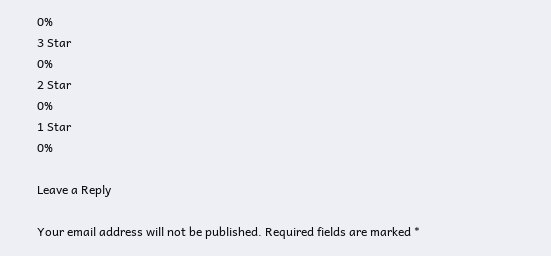0%
3 Star
0%
2 Star
0%
1 Star
0%

Leave a Reply

Your email address will not be published. Required fields are marked *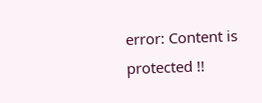error: Content is protected !!